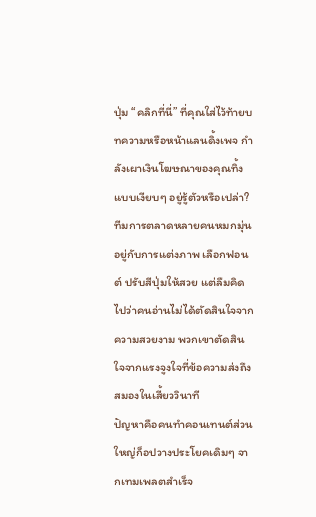ปุ่ม “คลิกที่นี่” ที่คุณใส่ไว้ท้ายบทความหรือหน้าแลนดิ้งเพจ กำลังเผาเงินโฆษณาของคุณทิ้งแบบเงียบๆ อยู่รู้ตัวหรือเปล่า? ทีมการตลาดหลายคนหมกมุ่นอยู่กับการแต่งภาพ เลือกฟอนต์ ปรับสีปุ่มให้สวย แต่ลืมคิดไปว่าคนอ่านไม่ได้ตัดสินใจจากความสวยงาม พวกเขาตัดสินใจจากแรงจูงใจที่ข้อความส่งถึงสมองในเสี้ยววินาที
ปัญหาคือคนทำคอนเทนต์ส่วนใหญ่ก็อปวางประโยคเดิมๆ จากเทมเพลตสำเร็จ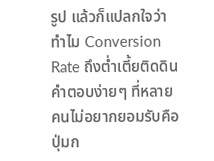รูป แล้วก็แปลกใจว่าทำไม Conversion Rate ถึงต่ำเตี้ยติดดิน คำตอบง่ายๆ ที่หลายคนไม่อยากยอมรับคือ ปุ่มก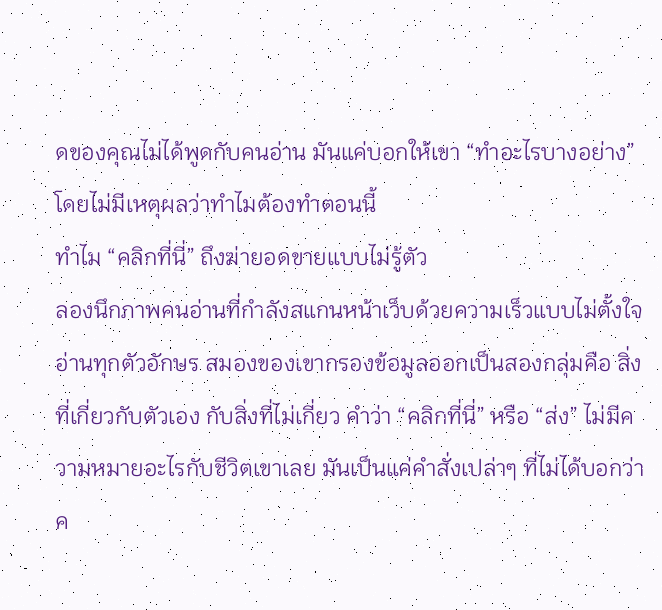ดของคุณไม่ได้พูดกับคนอ่าน มันแค่บอกให้เขา “ทำอะไรบางอย่าง” โดยไม่มีเหตุผลว่าทำไมต้องทำตอนนี้
ทำไม “คลิกที่นี่” ถึงฆ่ายอดขายแบบไม่รู้ตัว
ลองนึกภาพคนอ่านที่กำลังสแกนหน้าเว็บด้วยความเร็วแบบไม่ตั้งใจอ่านทุกตัวอักษร สมองของเขากรองข้อมูลออกเป็นสองกลุ่มคือ สิ่งที่เกี่ยวกับตัวเอง กับสิ่งที่ไม่เกี่ยว คำว่า “คลิกที่นี่” หรือ “ส่ง” ไม่มีความหมายอะไรกับชีวิตเขาเลย มันเป็นแค่คำสั่งเปล่าๆ ที่ไม่ได้บอกว่าค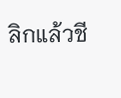ลิกแล้วชี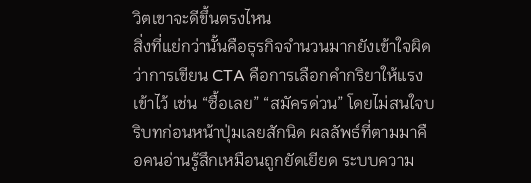วิตเขาจะดีขึ้นตรงไหน
สิ่งที่แย่กว่านั้นคือธุรกิจจำนวนมากยังเข้าใจผิดว่าการเขียน CTA คือการเลือกคำกริยาให้แรงเข้าไว้ เช่น “ซื้อเลย” “สมัครด่วน” โดยไม่สนใจบริบทก่อนหน้าปุ่มเลยสักนิด ผลลัพธ์ที่ตามมาคือคนอ่านรู้สึกเหมือนถูกยัดเยียด ระบบความ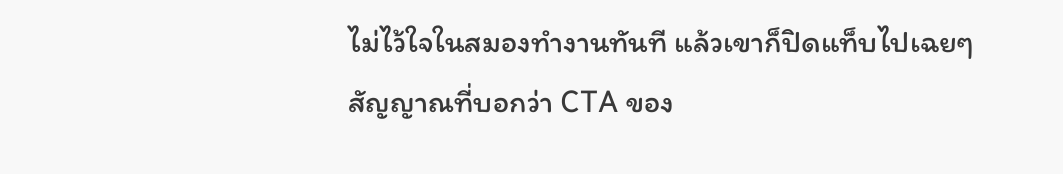ไม่ไว้ใจในสมองทำงานทันที แล้วเขาก็ปิดแท็บไปเฉยๆ
สัญญาณที่บอกว่า CTA ของ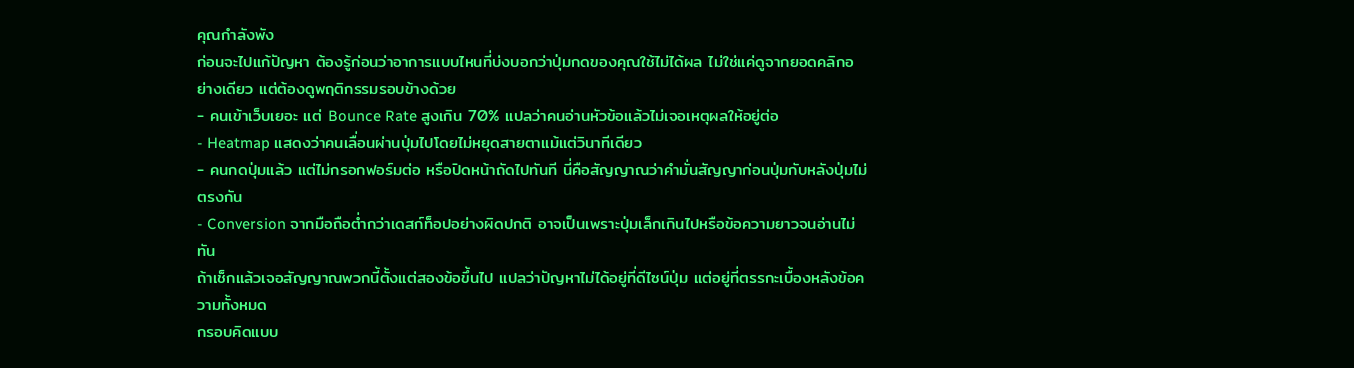คุณกำลังพัง
ก่อนจะไปแก้ปัญหา ต้องรู้ก่อนว่าอาการแบบไหนที่บ่งบอกว่าปุ่มกดของคุณใช้ไม่ได้ผล ไม่ใช่แค่ดูจากยอดคลิกอย่างเดียว แต่ต้องดูพฤติกรรมรอบข้างด้วย
- คนเข้าเว็บเยอะ แต่ Bounce Rate สูงเกิน 70% แปลว่าคนอ่านหัวข้อแล้วไม่เจอเหตุผลให้อยู่ต่อ
- Heatmap แสดงว่าคนเลื่อนผ่านปุ่มไปโดยไม่หยุดสายตาแม้แต่วินาทีเดียว
- คนกดปุ่มแล้ว แต่ไม่กรอกฟอร์มต่อ หรือปิดหน้าถัดไปทันที นี่คือสัญญาณว่าคำมั่นสัญญาก่อนปุ่มกับหลังปุ่มไม่ตรงกัน
- Conversion จากมือถือต่ำกว่าเดสก์ท็อปอย่างผิดปกติ อาจเป็นเพราะปุ่มเล็กเกินไปหรือข้อความยาวจนอ่านไม่ทัน
ถ้าเช็กแล้วเจอสัญญาณพวกนี้ตั้งแต่สองข้อขึ้นไป แปลว่าปัญหาไม่ได้อยู่ที่ดีไซน์ปุ่ม แต่อยู่ที่ตรรกะเบื้องหลังข้อความทั้งหมด
กรอบคิดแบบ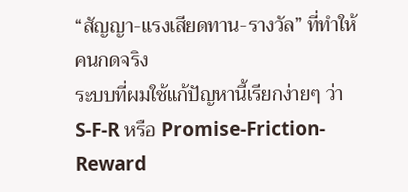“สัญญา-แรงเสียดทาน-รางวัล” ที่ทำให้คนกดจริง
ระบบที่ผมใช้แก้ปัญหานี้เรียกง่ายๆ ว่า S-F-R หรือ Promise-Friction-Reward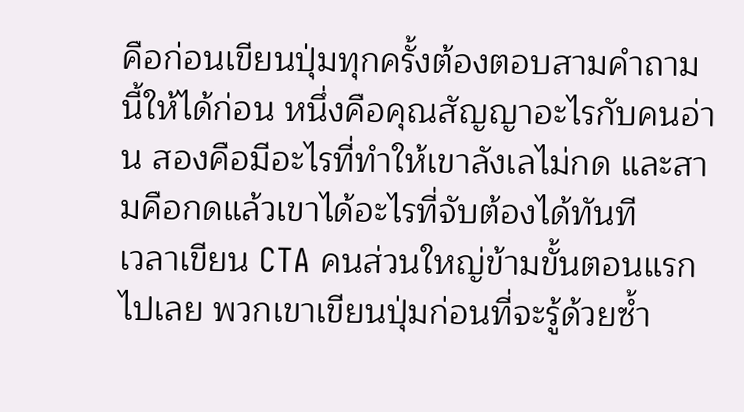คือก่อนเขียนปุ่มทุกครั้งต้องตอบสามคำถามนี้ให้ได้ก่อน หนึ่งคือคุณสัญญาอะไรกับคนอ่าน สองคือมีอะไรที่ทำให้เขาลังเลไม่กด และสามคือกดแล้วเขาได้อะไรที่จับต้องได้ทันที
เวลาเขียน CTA คนส่วนใหญ่ข้ามขั้นตอนแรกไปเลย พวกเขาเขียนปุ่มก่อนที่จะรู้ด้วยซ้ำ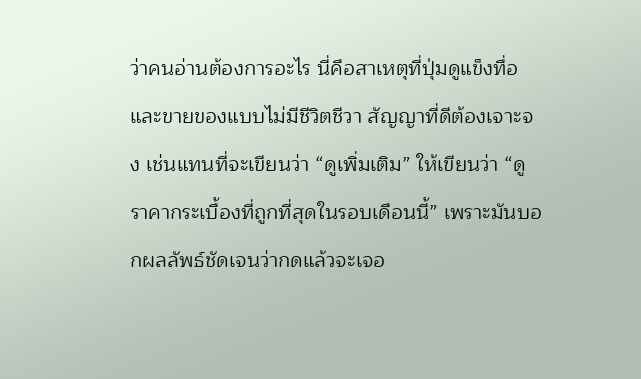ว่าคนอ่านต้องการอะไร นี่คือสาเหตุที่ปุ่มดูแข็งทื่อและขายของแบบไม่มีชีวิตชีวา สัญญาที่ดีต้องเจาะจง เช่นแทนที่จะเขียนว่า “ดูเพิ่มเติม” ให้เขียนว่า “ดูราคากระเบื้องที่ถูกที่สุดในรอบเดือนนี้” เพราะมันบอกผลลัพธ์ชัดเจนว่ากดแล้วจะเจอ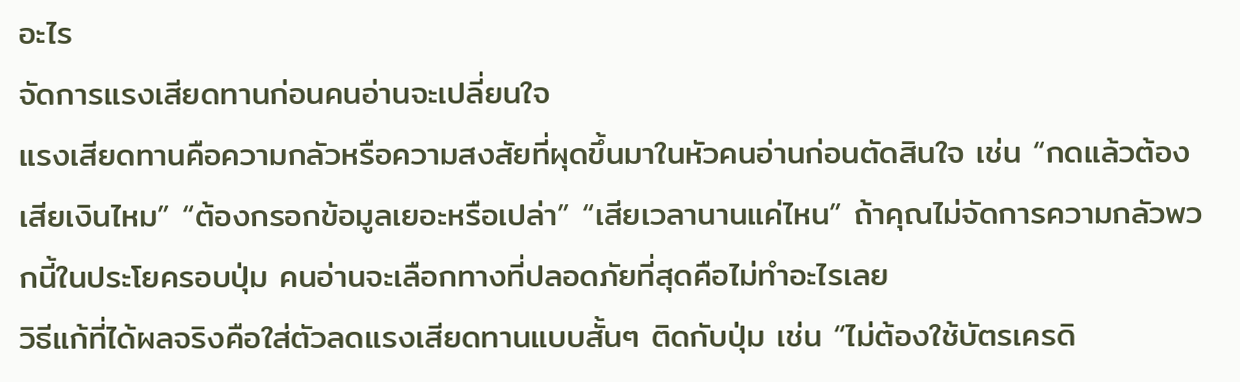อะไร
จัดการแรงเสียดทานก่อนคนอ่านจะเปลี่ยนใจ
แรงเสียดทานคือความกลัวหรือความสงสัยที่ผุดขึ้นมาในหัวคนอ่านก่อนตัดสินใจ เช่น “กดแล้วต้องเสียเงินไหม” “ต้องกรอกข้อมูลเยอะหรือเปล่า” “เสียเวลานานแค่ไหน” ถ้าคุณไม่จัดการความกลัวพวกนี้ในประโยครอบปุ่ม คนอ่านจะเลือกทางที่ปลอดภัยที่สุดคือไม่ทำอะไรเลย
วิธีแก้ที่ได้ผลจริงคือใส่ตัวลดแรงเสียดทานแบบสั้นๆ ติดกับปุ่ม เช่น “ไม่ต้องใช้บัตรเครดิ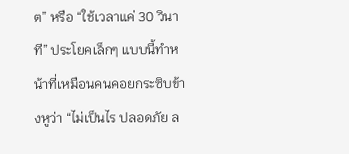ต” หรือ “ใช้เวลาแค่ 30 วินาที” ประโยคเล็กๆ แบบนี้ทำหน้าที่เหมือนคนคอยกระซิบข้างหูว่า “ไม่เป็นไร ปลอดภัย ล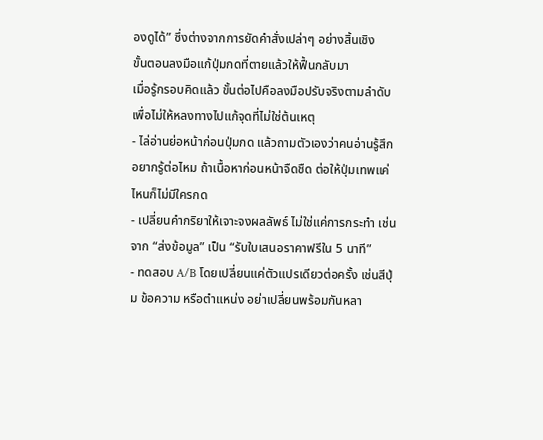องดูได้” ซึ่งต่างจากการยัดคำสั่งเปล่าๆ อย่างสิ้นเชิง
ขั้นตอนลงมือแก้ปุ่มกดที่ตายแล้วให้ฟื้นกลับมา
เมื่อรู้กรอบคิดแล้ว ขั้นต่อไปคือลงมือปรับจริงตามลำดับ เพื่อไม่ให้หลงทางไปแก้จุดที่ไม่ใช่ต้นเหตุ
- ไล่อ่านย่อหน้าก่อนปุ่มกด แล้วถามตัวเองว่าคนอ่านรู้สึกอยากรู้ต่อไหม ถ้าเนื้อหาก่อนหน้าจืดชืด ต่อให้ปุ่มเทพแค่ไหนก็ไม่มีใครกด
- เปลี่ยนคำกริยาให้เจาะจงผลลัพธ์ ไม่ใช่แค่การกระทำ เช่นจาก “ส่งข้อมูล” เป็น “รับใบเสนอราคาฟรีใน 5 นาที”
- ทดสอบ A/B โดยเปลี่ยนแค่ตัวแปรเดียวต่อครั้ง เช่นสีปุ่ม ข้อความ หรือตำแหน่ง อย่าเปลี่ยนพร้อมกันหลา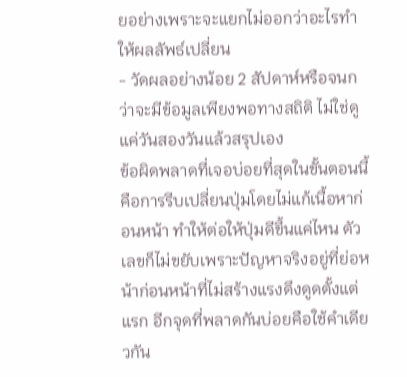ยอย่างเพราะจะแยกไม่ออกว่าอะไรทำให้ผลลัพธ์เปลี่ยน
- วัดผลอย่างน้อย 2 สัปดาห์หรือจนกว่าจะมีข้อมูลเพียงพอทางสถิติ ไม่ใช่ดูแค่วันสองวันแล้วสรุปเอง
ข้อผิดพลาดที่เจอบ่อยที่สุดในขั้นตอนนี้คือการรีบเปลี่ยนปุ่มโดยไม่แก้เนื้อหาก่อนหน้า ทำให้ต่อให้ปุ่มดีขึ้นแค่ไหน ตัวเลขก็ไม่ขยับเพราะปัญหาจริงอยู่ที่ย่อหน้าก่อนหน้าที่ไม่สร้างแรงดึงดูดตั้งแต่แรก อีกจุดที่พลาดกันบ่อยคือใช้คำเดียวกัน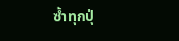ซ้ำทุกปุ่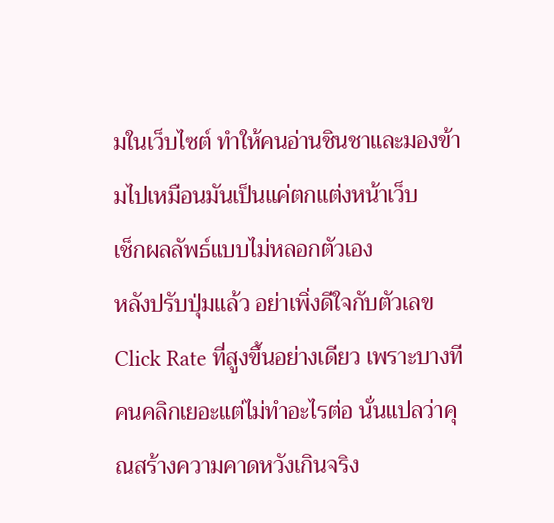มในเว็บไซต์ ทำให้คนอ่านชินชาและมองข้ามไปเหมือนมันเป็นแค่ตกแต่งหน้าเว็บ
เช็กผลลัพธ์แบบไม่หลอกตัวเอง
หลังปรับปุ่มแล้ว อย่าเพิ่งดีใจกับตัวเลข Click Rate ที่สูงขึ้นอย่างเดียว เพราะบางทีคนคลิกเยอะแต่ไม่ทำอะไรต่อ นั่นแปลว่าคุณสร้างความคาดหวังเกินจริง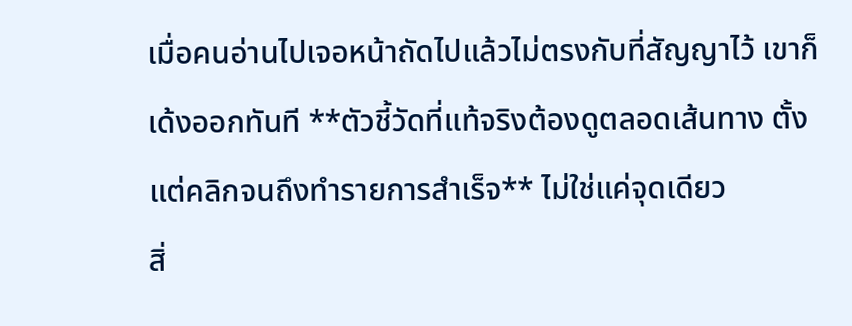เมื่อคนอ่านไปเจอหน้าถัดไปแล้วไม่ตรงกับที่สัญญาไว้ เขาก็เด้งออกทันที **ตัวชี้วัดที่แท้จริงต้องดูตลอดเส้นทาง ตั้งแต่คลิกจนถึงทำรายการสำเร็จ** ไม่ใช่แค่จุดเดียว
สิ่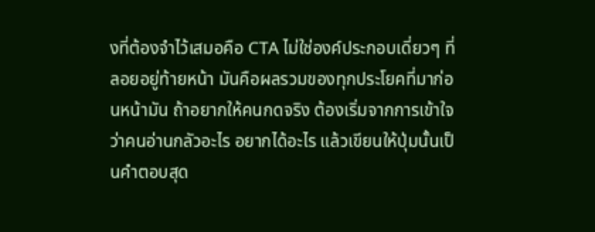งที่ต้องจำไว้เสมอคือ CTA ไม่ใช่องค์ประกอบเดี่ยวๆ ที่ลอยอยู่ท้ายหน้า มันคือผลรวมของทุกประโยคที่มาก่อนหน้ามัน ถ้าอยากให้คนกดจริง ต้องเริ่มจากการเข้าใจว่าคนอ่านกลัวอะไร อยากได้อะไร แล้วเขียนให้ปุ่มนั้นเป็นคำตอบสุด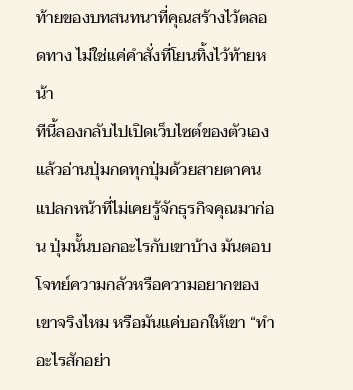ท้ายของบทสนทนาที่คุณสร้างไว้ตลอดทาง ไม่ใช่แค่คำสั่งที่โยนทิ้งไว้ท้ายหน้า
ทีนี้ลองกลับไปเปิดเว็บไซต์ของตัวเอง แล้วอ่านปุ่มกดทุกปุ่มด้วยสายตาคนแปลกหน้าที่ไม่เคยรู้จักธุรกิจคุณมาก่อน ปุ่มนั้นบอกอะไรกับเขาบ้าง มันตอบโจทย์ความกลัวหรือความอยากของเขาจริงไหม หรือมันแค่บอกให้เขา “ทำอะไรสักอย่า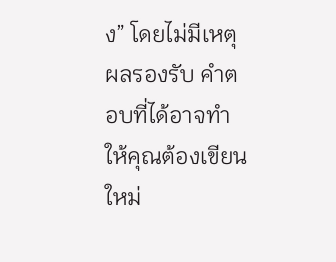ง” โดยไม่มีเหตุผลรองรับ คำตอบที่ได้อาจทำให้คุณต้องเขียนใหม่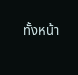ทั้งหน้า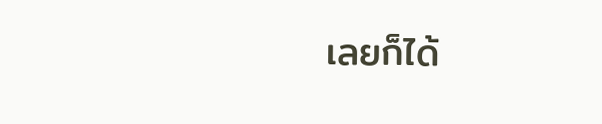เลยก็ได้